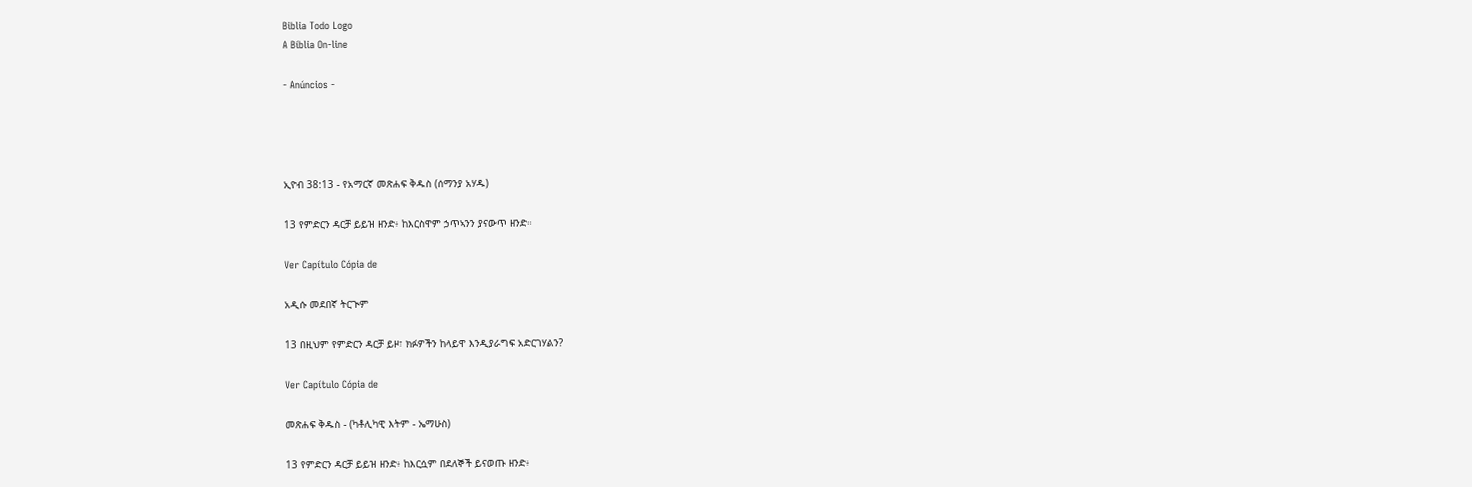Biblia Todo Logo
A Bíblia On-line

- Anúncios -




ኢዮብ 38:13 - የአማርኛ መጽሐፍ ቅዱስ (ሰማንያ አሃዱ)

13 የምድርን ዳርቻ ይይዝ ዘንድ፥ ከእርስዋም ኃጥኣንን ያናውጥ ዘንድ።

Ver Capítulo Cópia de

አዲሱ መደበኛ ትርጒም

13 በዚህም የምድርን ዳርቻ ይዞ፣ ክፉዎችን ከላይዋ እንዲያራግፍ አድርገሃልን?

Ver Capítulo Cópia de

መጽሐፍ ቅዱስ - (ካቶሊካዊ እትም - ኤማሁስ)

13 የምድርን ዳርቻ ይይዝ ዘንድ፥ ከእርሷም በደለኞች ይናወጡ ዘንድ፥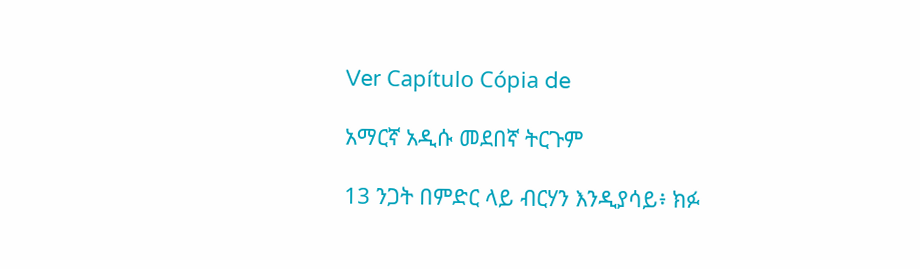Ver Capítulo Cópia de

አማርኛ አዲሱ መደበኛ ትርጉም

13 ንጋት በምድር ላይ ብርሃን እንዲያሳይ፥ ክፉ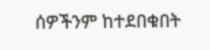ሰዎችንም ከተደበቁበት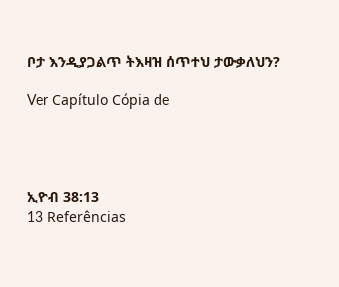ቦታ እንዲያጋልጥ ትእዛዝ ሰጥተህ ታውቃለህን?

Ver Capítulo Cópia de




ኢዮብ 38:13
13 Referências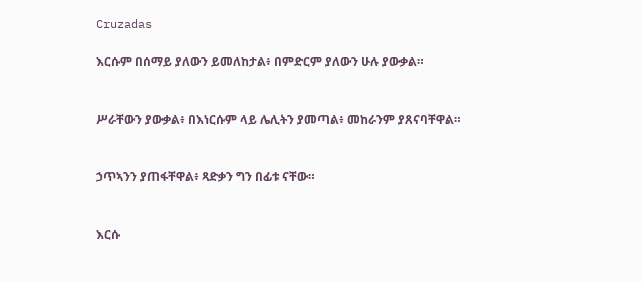Cruzadas

እርሱም በሰማይ ያለውን ይመለከታል፥ በምድርም ያለውን ሁሉ ያውቃል።


ሥራቸውን ያውቃል፥ በእነርሱም ላይ ሌሊትን ያመጣል፥ መከራንም ያጸናባቸዋል።


ኃጥኣንን ያጠፋቸዋል፥ ጻድቃን ግን በፊቱ ናቸው።


እርሱ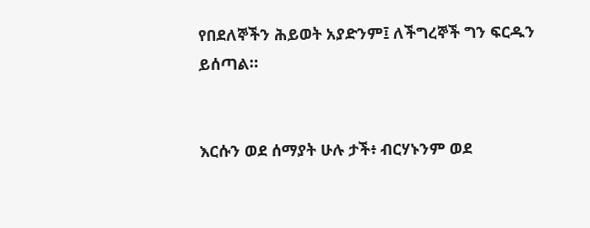የበደለኞችን ሕይወት አያድንም፤ ለችግረኞች ግን ፍርዱን ይሰጣል።


እርሱን ወደ ሰማያት ሁሉ ታች፥ ብርሃኑንም ወደ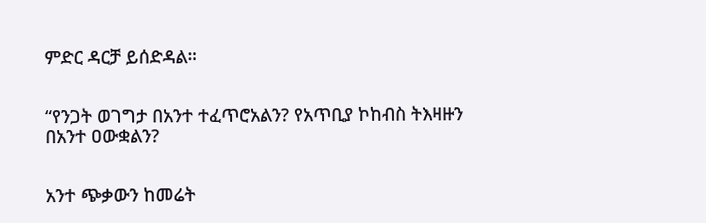ምድር ዳርቻ ይሰድዳል።


“የንጋት ወገግታ በአንተ ተፈጥሮአልን? የአጥቢያ ኮከብስ ትእዛዙን በአንተ ዐውቋልን?


አንተ ጭቃውን ከመሬት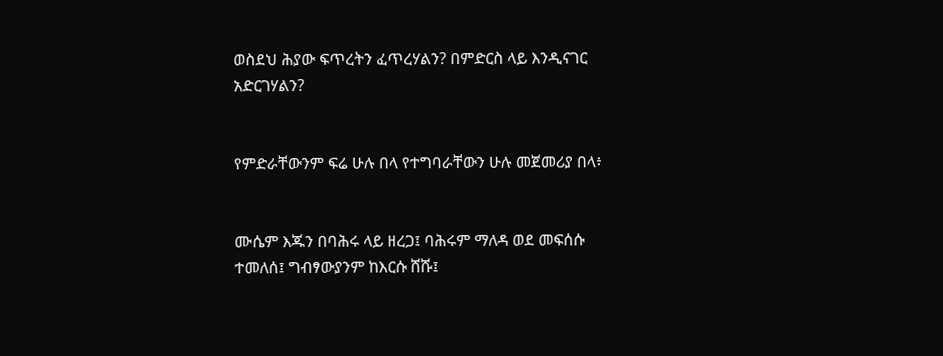ወስደህ ሕያው ፍጥረትን ፈጥረሃልን? በምድርስ ላይ እንዲናገር አድርገሃልን?


የምድራቸውንም ፍሬ ሁሉ በላ የተግባራቸውን ሁሉ መጀመሪያ በላ፥


ሙሴም እጁን በባሕሩ ላይ ዘረጋ፤ ባሕሩም ማለዳ ወደ መፍሰሱ ተመለሰ፤ ግብፃውያንም ከእርሱ ሸሹ፤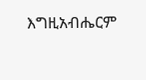እግዚአብሔርም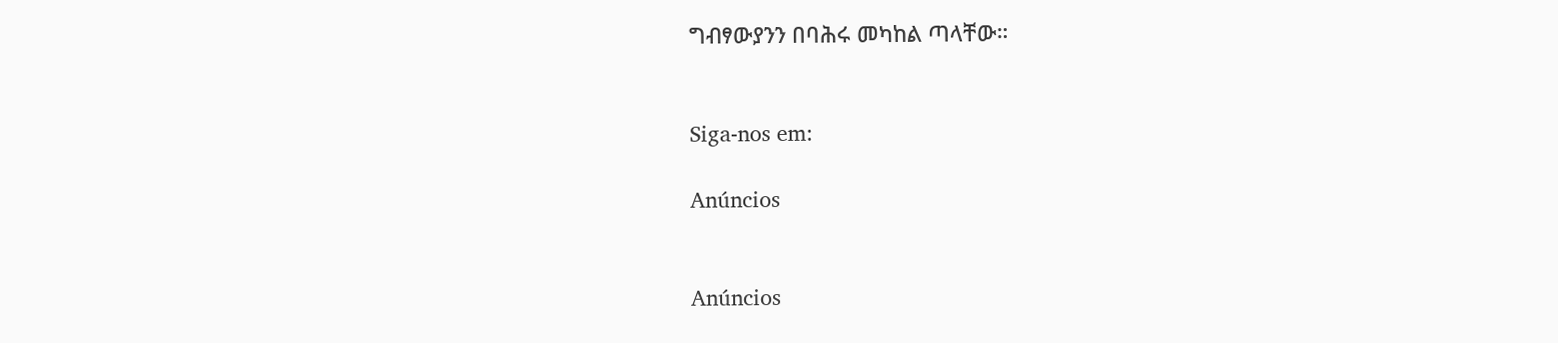ግብፃውያንን በባሕሩ መካከል ጣላቸው።


Siga-nos em:

Anúncios


Anúncios